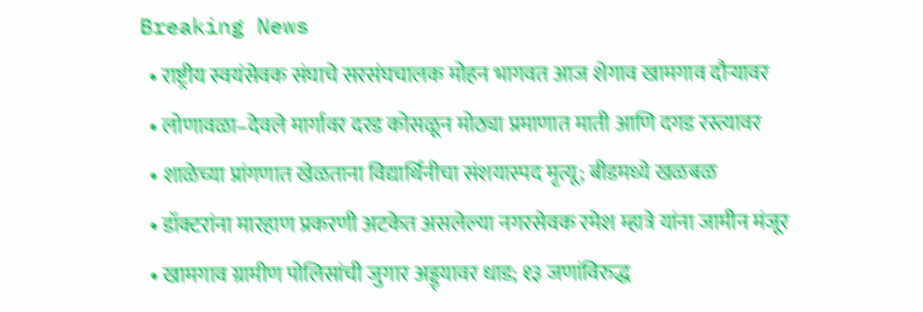Breaking News
  • राष्ट्रीय स्वयंसेवक संघाचे सरसंघचालक मोहन भागवत आज शेगाव खामगाव दौऱ्यावर
  • लोणावळा–देवले मार्गावर दरड कोसळून मोठ्या प्रमाणात माती आणि दगड रस्त्यावर
  • शाळेच्या प्रांगणात खेळताना विद्यार्थिनीचा संशयास्पद मृत्यू; बीडमध्ये खळबळ
  • डॉक्टरांना मारहाण प्रकरणी अटकेत असलेल्या नगरसेवक रमेश म्हात्रे यांना जामीन मंजूर
  • खामगाव ग्रामीण पोलिसांची जुगार अड्ड्यावर धाड; १३ जणांविरुद्ध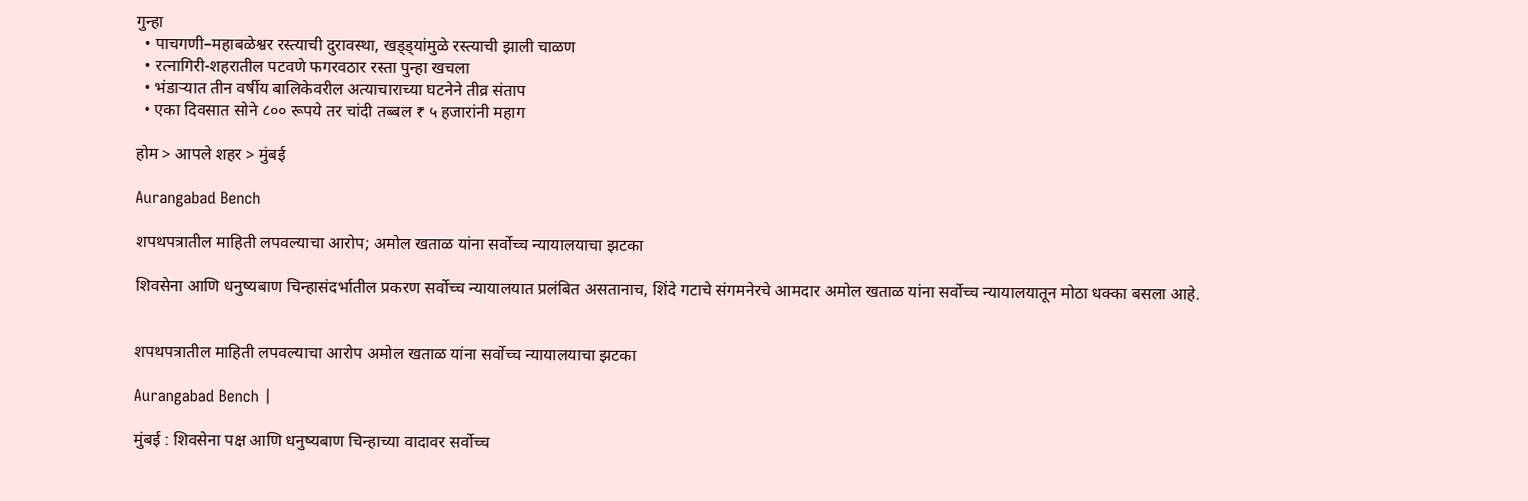गुन्हा
  • पाचगणी–महाबळेश्वर रस्त्याची दुरावस्था, खड्ड्यांमुळे रस्त्याची झाली चाळण
  • रत्नागिरी-शहरातील पटवणे फगरवठार रस्ता पुन्हा खचला
  • भंडाऱ्यात तीन वर्षीय बालिकेवरील अत्याचाराच्या घटनेने तीव्र संताप
  • एका दिवसात सोने ८०० रूपये तर चांदी तब्बल ₹ ५ हजारांनी महाग

होम > आपले शहर > मुंबई

Aurangabad Bench

शपथपत्रातील माहिती लपवल्याचा आरोप; अमोल खताळ यांना सर्वोच्च न्यायालयाचा झटका

शिवसेना आणि धनुष्यबाण चिन्हासंदर्भातील प्रकरण सर्वोच्च न्यायालयात प्रलंबित असतानाच, शिंदे गटाचे संगमनेरचे आमदार अमोल खताळ यांना सर्वोच्च न्यायालयातून मोठा धक्का बसला आहे.


शपथपत्रातील माहिती लपवल्याचा आरोप अमोल खताळ यांना सर्वोच्च न्यायालयाचा झटका

Aurangabad Bench |

मुंबई : शिवसेना पक्ष आणि धनुष्यबाण चिन्हाच्या वादावर सर्वोच्च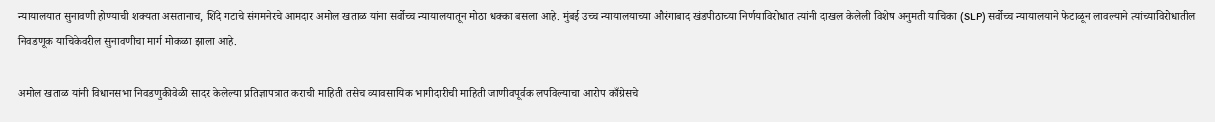न्यायालयात सुनावणी होण्याची शक्यता असतानाच, शिंदे गटाचे संगमनेरचे आमदार अमोल खताळ यांना सर्वोच्च न्यायालयातून मोठा धक्का बसला आहे. मुंबई उच्च न्यायालयाच्या औरंगाबाद खंडपीठाच्या निर्णयाविरोधात त्यांनी दाखल केलेली विशेष अनुमती याचिका (SLP) सर्वोच्च न्यायालयाने फेटाळून लावल्याने त्यांच्याविरोधातील निवडणूक याचिकेवरील सुनावणीचा मार्ग मोकळा झाला आहे.

अमोल खताळ यांनी विधानसभा निवडणुकीवेळी सादर केलेल्या प्रतिज्ञापत्रात कराची माहिती तसेच व्यावसायिक भागीदारीची माहिती जाणीवपूर्वक लपविल्याचा आरोप काँग्रेसचे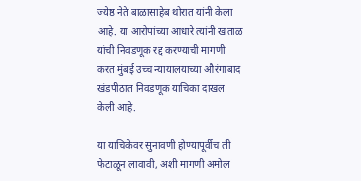ज्येष्ठ नेते बाळासाहेब थोरात यांनी केला आहे. या आरोपांच्या आधारे त्यांनी खताळ यांची निवडणूक रद्द करण्याची मागणी करत मुंबई उच्च न्यायालयाच्या औरंगाबाद खंडपीठात निवडणूक याचिका दाखल केली आहे.

या याचिकेवर सुनावणी होण्यापूर्वीच ती फेटाळून लावावी, अशी मागणी अमोल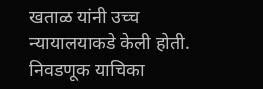खताळ यांनी उच्च न्यायालयाकडे केली होती. निवडणूक याचिका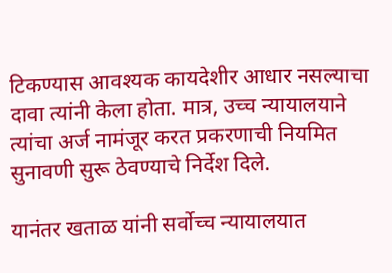टिकण्यास आवश्यक कायदेशीर आधार नसल्याचा दावा त्यांनी केला होता. मात्र, उच्च न्यायालयाने त्यांचा अर्ज नामंजूर करत प्रकरणाची नियमित सुनावणी सुरू ठेवण्याचे निर्देश दिले.

यानंतर खताळ यांनी सर्वोच्च न्यायालयात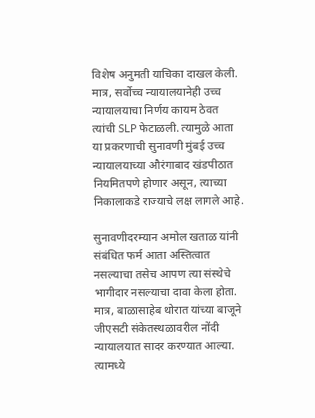विशेष अनुमती याचिका दाखल केली. मात्र, सर्वोच्च न्यायालयानेही उच्च न्यायालयाचा निर्णय कायम ठेवत त्यांची SLP फेटाळली. त्यामुळे आता या प्रकरणाची सुनावणी मुंबई उच्च न्यायालयाच्या औरंगाबाद खंडपीठात नियमितपणे होणार असून, त्याच्या निकालाकडे राज्याचे लक्ष लागले आहे.

सुनावणीदरम्यान अमोल खताळ यांनी संबंधित फर्म आता अस्तित्वात नसल्याचा तसेच आपण त्या संस्थेचे भागीदार नसल्याचा दावा केला होता. मात्र, बाळासाहेब थोरात यांच्या बाजूने जीएसटी संकेतस्थळावरील नोंदी न्यायालयात सादर करण्यात आल्या. त्यामध्ये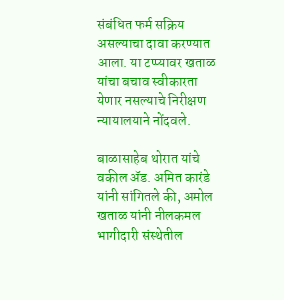संबंधित फर्म सक्रिय असल्याचा दावा करण्यात आला. या टप्प्यावर खताळ यांचा बचाव स्वीकारता येणार नसल्याचे निरीक्षण न्यायालयाने नोंदवले.

बाळासाहेब थोरात यांचे वकील ॲड. अमित कारंडे यांनी सांगितले की, अमोल खताळ यांनी नीलकमल भागीदारी संस्थेतील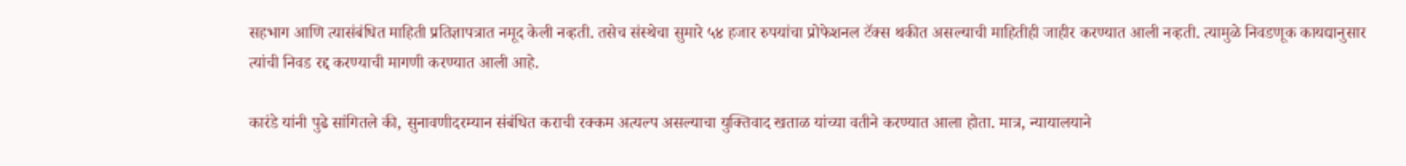सहभाग आणि त्यासंबंधित माहिती प्रतिज्ञापत्रात नमूद केली नव्हती. तसेच संस्थेचा सुमारे ५४ हजार रुपयांचा प्रोफेशनल टॅक्स थकीत असल्याची माहितीही जाहीर करण्यात आली नव्हती. त्यामुळे निवडणूक कायद्यानुसार त्यांची निवड रद्द करण्याची मागणी करण्यात आली आहे.

कारंडे यांनी पुढे सांगितले की, सुनावणीदरम्यान संबंधित कराची रक्कम अत्यल्प असल्याचा युक्तिवाद खताळ यांच्या वतीने करण्यात आला होता. मात्र, न्यायालयाने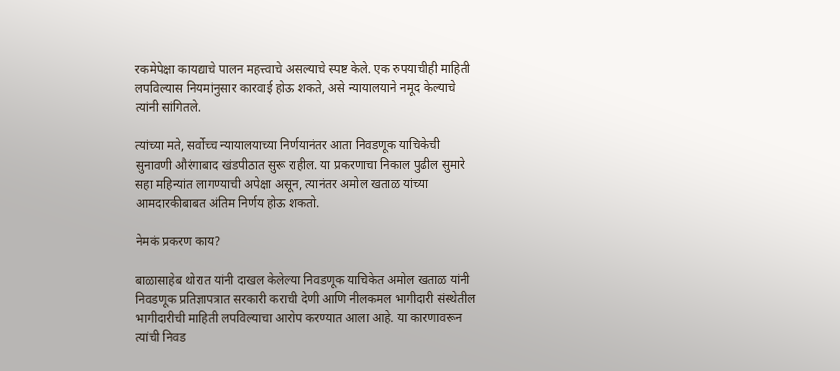रकमेपेक्षा कायद्याचे पालन महत्त्वाचे असल्याचे स्पष्ट केले. एक रुपयाचीही माहिती लपविल्यास नियमांनुसार कारवाई होऊ शकते, असे न्यायालयाने नमूद केल्याचे त्यांनी सांगितले.

त्यांच्या मते, सर्वोच्च न्यायालयाच्या निर्णयानंतर आता निवडणूक याचिकेची सुनावणी औरंगाबाद खंडपीठात सुरू राहील. या प्रकरणाचा निकाल पुढील सुमारे सहा महिन्यांत लागण्याची अपेक्षा असून, त्यानंतर अमोल खताळ यांच्या आमदारकीबाबत अंतिम निर्णय होऊ शकतो.

नेमकं प्रकरण काय?

बाळासाहेब थोरात यांनी दाखल केलेल्या निवडणूक याचिकेत अमोल खताळ यांनी निवडणूक प्रतिज्ञापत्रात सरकारी कराची देणी आणि नीलकमल भागीदारी संस्थेतील भागीदारीची माहिती लपविल्याचा आरोप करण्यात आला आहे. या कारणावरून त्यांची निवड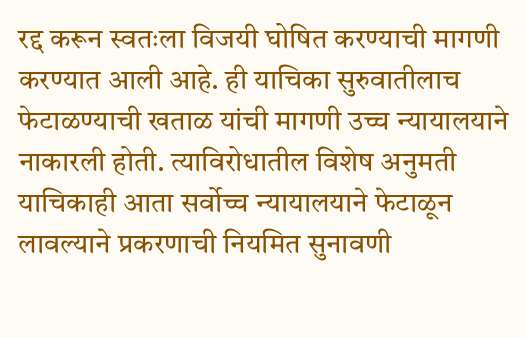रद्द करून स्वतःला विजयी घोषित करण्याची मागणी करण्यात आली आहे. ही याचिका सुरुवातीलाच फेटाळण्याची खताळ यांची मागणी उच्च न्यायालयाने नाकारली होती. त्याविरोधातील विशेष अनुमती याचिकाही आता सर्वोच्च न्यायालयाने फेटाळून लावल्याने प्रकरणाची नियमित सुनावणी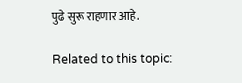पुढे सुरू राहणार आहे.

Related to this topic: